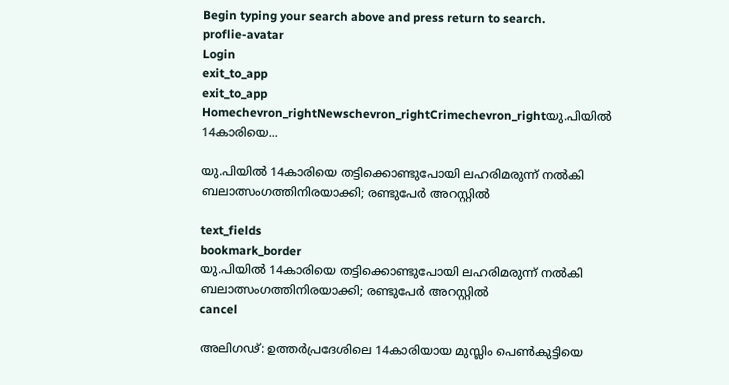Begin typing your search above and press return to search.
proflie-avatar
Login
exit_to_app
exit_to_app
Homechevron_rightNewschevron_rightCrimechevron_rightയു.പിയിൽ 14കാരിയെ...

യു.പിയിൽ 14കാരിയെ തട്ടിക്കൊണ്ടുപോയി ലഹരിമരുന്ന് നൽകി ബലാത്സംഗത്തിനിരയാക്കി; രണ്ടുപേർ അറസ്റ്റിൽ

text_fields
bookmark_border
യു.പിയിൽ 14കാരിയെ തട്ടിക്കൊണ്ടുപോയി ലഹരിമരുന്ന് നൽകി ബലാത്സംഗത്തിനിരയാക്കി; രണ്ടുപേർ അറസ്റ്റിൽ
cancel

അലിഗഢ്: ഉത്തർപ്രദേശിലെ 14കാരിയായ മുസ്ലിം പെൺകുട്ടിയെ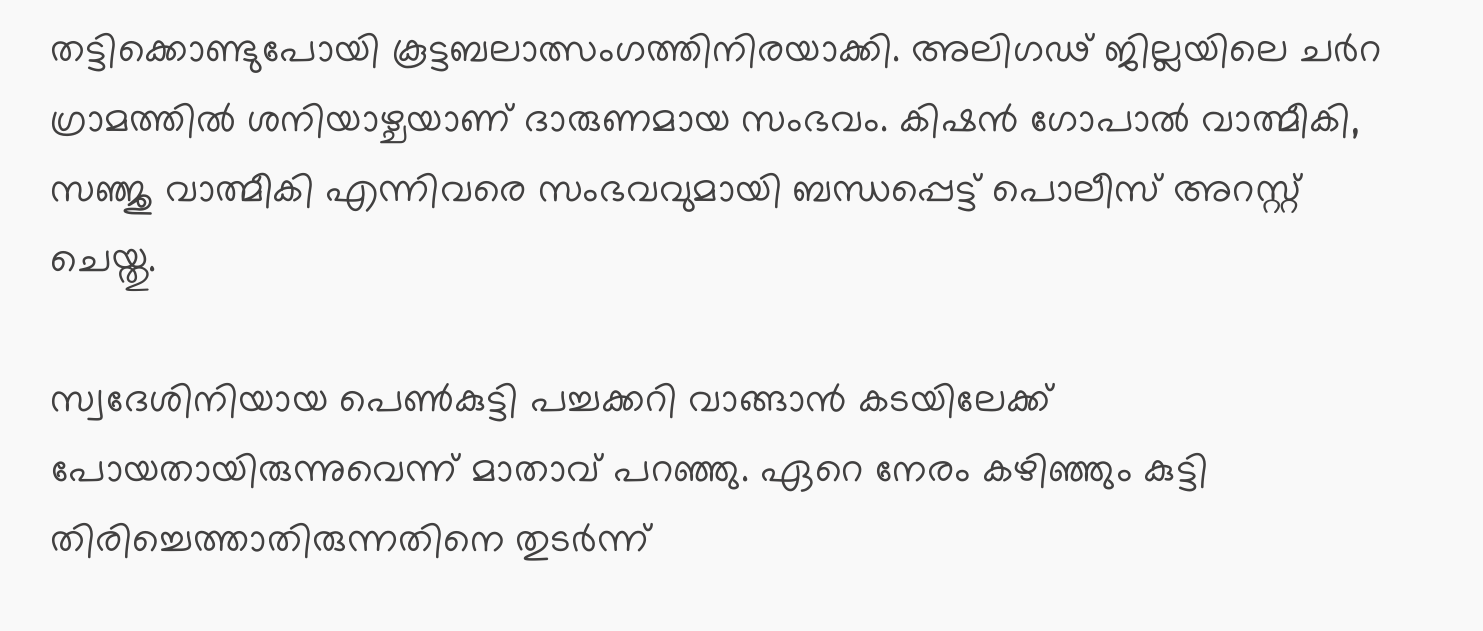തട്ടിക്കൊണ്ടുപോയി കൂട്ടബലാത്സംഗത്തിനിരയാക്കി. അലിഗഢ് ജില്ലയിലെ ചർറ ഗ്രാമത്തിൽ ശനിയാഴ്ചയാണ് ദാരുണമായ സംഭവം. കിഷൻ ഗോപാൽ വാത്മീകി, സഞ്ജു വാത്മീകി എന്നിവരെ സംഭവവുമായി ബന്ധപ്പെട്ട് പൊലീസ് അറസ്റ്റ് ചെയ്തു.

സ്വദേശിനിയായ പെൺകുട്ടി പച്ചക്കറി വാങ്ങാൻ കടയിലേക്ക് പോയതായിരുന്നുവെന്ന് മാതാവ് പറഞ്ഞു. ഏറെ നേരം കഴിഞ്ഞും കുട്ടി തിരിച്ചെത്താതിരുന്നതിനെ തുടർന്ന്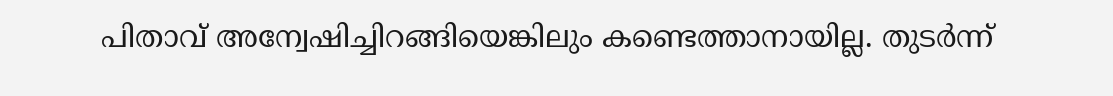പിതാവ് അന്വേഷിച്ചിറങ്ങിയെങ്കിലും കണ്ടെത്താനായില്ല. തുടർന്ന്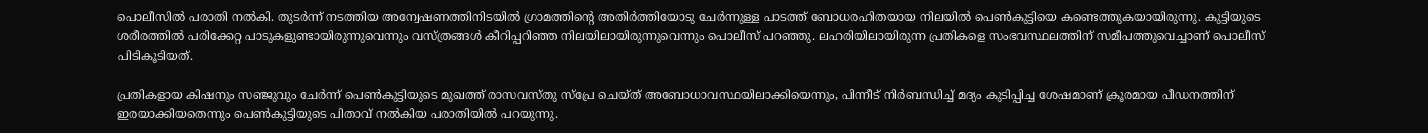പൊലീസിൽ പരാതി നൽകി. തുടർന്ന് നടത്തിയ അന്വേഷണത്തിനിടയിൽ ഗ്രാമത്തിന്റെ അതിർത്തിയോടു ചേർന്നുള്ള പാടത്ത് ബോധരഹിതയായ നിലയിൽ പെൺകുട്ടിയെ കണ്ടെത്തുകയായിരുന്നു. കുട്ടിയുടെ ശരീരത്തിൽ പരിക്കേറ്റ പാടുകളുണ്ടായിരുന്നുവെന്നും വസ്ത്രങ്ങൾ കീറിപ്പറിഞ്ഞ നിലയിലായിരുന്നുവെന്നും പൊലീസ് പറഞ്ഞു. ലഹരിയിലായിരുന്ന പ്രതികളെ സംഭവസ്ഥലത്തിന് സമീപത്തുവെച്ചാണ് പൊലീസ് പിടികൂടിയത്.

പ്രതികളായ കിഷനും സഞ്ജുവും ചേർന്ന് പെൺകുട്ടിയുടെ മുഖത്ത് രാസവസ്തു സ്പ്രേ ചെയ്ത് അബോധാവസ്ഥയിലാക്കിയെന്നും, പിന്നീട് നിർബന്ധിച്ച് മദ്യം കുടിപ്പിച്ച ശേഷമാണ് ക്രൂരമായ പീഡനത്തിന് ഇരയാക്കിയതെന്നും പെൺകുട്ടിയുടെ പിതാവ് നൽകിയ പരാതിയിൽ പറയുന്നു.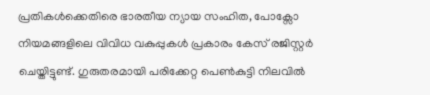പ്രതികൾക്കെതിരെ ഭാരതീയ ന്യായ സംഹിത, പോക്സോ നിയമങ്ങളിലെ വിവിധ വകുപ്പുകൾ പ്രകാരം കേസ് രജിസ്റ്റർ ചെയ്തിട്ടുണ്ട്. ഗുരുതരമായി പരിക്കേറ്റ പെൺകുട്ടി നിലവിൽ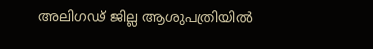അലിഗഢ് ജില്ല ആശുപത്രിയിൽ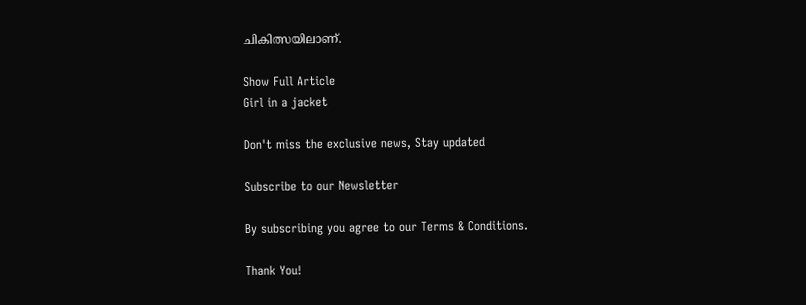ചികിത്സയിലാണ്.

Show Full Article
Girl in a jacket

Don't miss the exclusive news, Stay updated

Subscribe to our Newsletter

By subscribing you agree to our Terms & Conditions.

Thank You!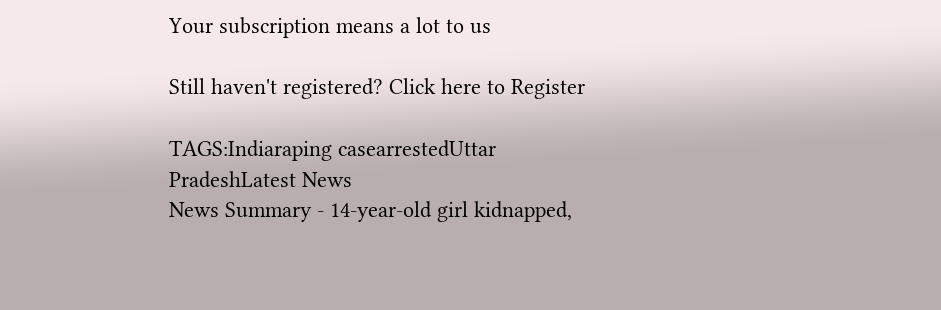Your subscription means a lot to us

Still haven't registered? Click here to Register

TAGS:Indiaraping casearrestedUttar PradeshLatest News
News Summary - 14-year-old girl kidnapped,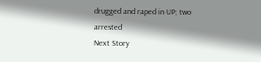drugged and raped in UP; two arrested
Next Story